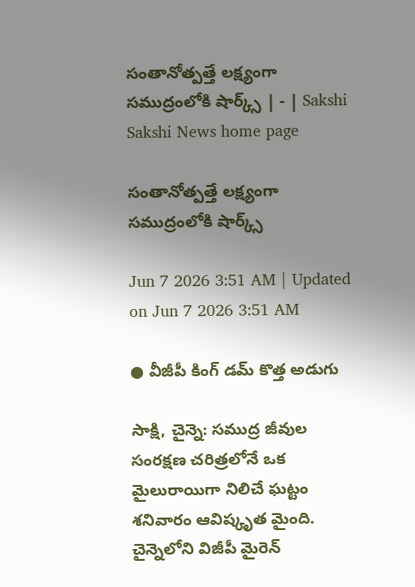సంతానోత్పత్తే లక్ష్యంగా సముద్రంలోకి షార్క్స్‌ | - | Sakshi
Sakshi News home page

సంతానోత్పత్తే లక్ష్యంగా సముద్రంలోకి షార్క్స్‌

Jun 7 2026 3:51 AM | Updated on Jun 7 2026 3:51 AM

● వీజీపీ కింగ్‌ డమ్‌ కొత్త అడుగు

సాక్షి, చైన్నె: సముద్ర జీవుల సంరక్షణ చరిత్రలోనే ఒక మైలురాయిగా నిలిచే ఘట్టం శనివారం ఆవిష్కృత మైంది. చైన్నెలోని విజీపీ మైరెన్‌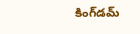కింగ్‌డమ్‌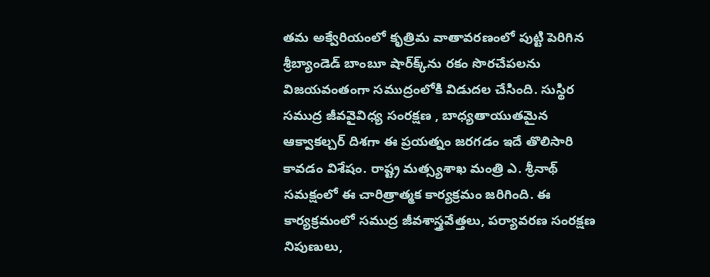తమ అక్వేరియంలో కృత్రిమ వాతావరణంలో పుట్టి పెరిగిన శ్రీబ్యాండెడ్‌ బాంబూ షార్‌క్క్‌ను రకం సొరచేపలను విజయవంతంగా సముద్రంలోకి విడుదల చేసింది. సుస్థిర సముద్ర జీవవైవిధ్య సంరక్షణ , బాధ్యతాయుతమైన ఆక్వాకల్చర్‌ దిశగా ఈ ప్రయత్నం జరగడం ఇదే తొలిసారి కావడం విశేషం. రాష్ట్ర మత్స్యశాఖ మంత్రి ఎ. శ్రీనాథ్‌ సమక్షంలో ఈ చారిత్రాత్మక కార్యక్రమం జరిగింది. ఈ కార్యక్రమంలో సముద్ర జీవశాస్త్రవేత్తలు, పర్యావరణ సంరక్షణ నిపుణులు,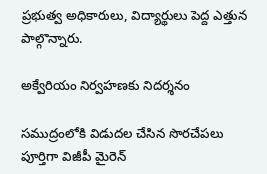ప్రభుత్వ అధికారులు, విద్యార్థులు పెద్ద ఎత్తున పాల్గొన్నారు.

అక్వేరియం నిర్వహణకు నిదర్శనం

సముద్రంలోకి విడుదల చేసిన సొరచేపలు పూర్తిగా విజీపీ మైరెన్‌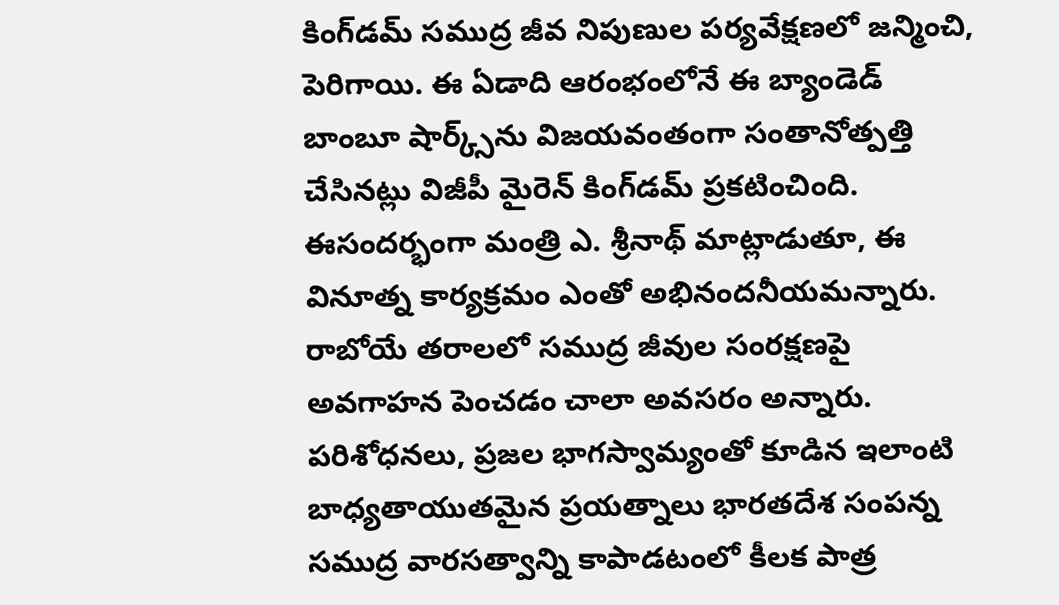కింగ్‌డమ్‌ సముద్ర జీవ నిపుణుల పర్యవేక్షణలో జన్మించి, పెరిగాయి. ఈ ఏడాది ఆరంభంలోనే ఈ బ్యాండెడ్‌ బాంబూ షార్క్స్‌ను విజయవంతంగా సంతానోత్పత్తి చేసినట్లు విజీపీ మైరెన్‌ కింగ్‌డమ్‌ ప్రకటించింది. ఈసందర్భంగా మంత్రి ఎ. శ్రీనాథ్‌ మాట్లాడుతూ, ఈ వినూత్న కార్యక్రమం ఎంతో అభినందనీయమన్నారు. రాబోయే తరాలలో సముద్ర జీవుల సంరక్షణపై అవగాహన పెంచడం చాలా అవసరం అన్నారు. పరిశోధనలు, ప్రజల భాగస్వామ్యంతో కూడిన ఇలాంటి బాధ్యతాయుతమైన ప్రయత్నాలు భారతదేశ సంపన్న సముద్ర వారసత్వాన్ని కాపాడటంలో కీలక పాత్ర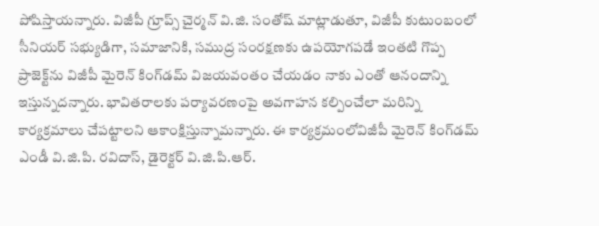పోషిస్తాయన్నారు. విజీపీ గ్రూప్స్‌ చైర్మన్‌ వి.జి. సంతోష్‌ మాట్లాడుతూ, విజీపీ కుటుంబంలో సీనియర్‌ సభ్యుడిగా, సమాజానికి, సముద్ర సంరక్షణకు ఉపయోగపడే ఇంతటి గొప్ప ప్రాజెక్ట్‌ను విజీపీ మైరెన్‌ కింగ్‌డమ్‌ విజయవంతం చేయడం నాకు ఎంతో ఆనందాన్ని ఇస్తున్నదన్నారు. భావితరాలకు పర్యావరణంపై అవగాహన కల్పించేలా మరిన్ని కార్యక్రమాలు చేపట్టాలని ఆకాంక్షిస్తున్నామన్నారు. ఈ కార్యక్రమంలోవిజీపీ మైరెన్‌ కింగ్‌డమ్‌ ఎండీ వి.జి.పి. రవిదాస్‌, డైరెక్టర్‌ వి.జి.పి.ఆర్‌.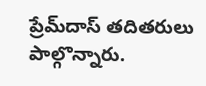ప్రేమ్‌దాస్‌ తదితరులు పాల్గొన్నారు.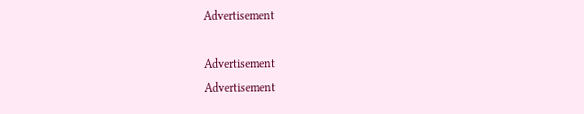Advertisement

Advertisement
Advertisement